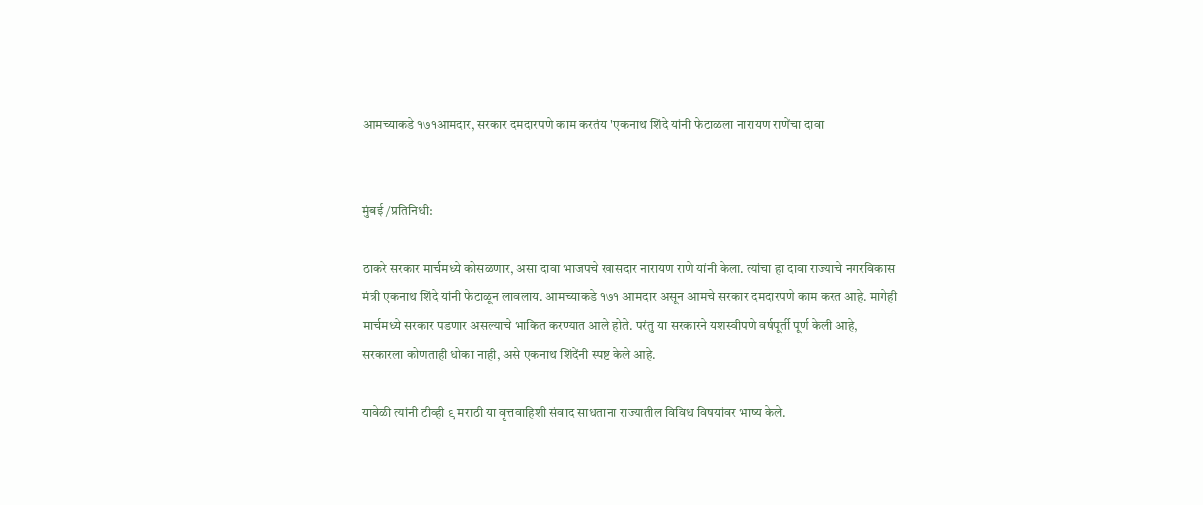आमच्याकडे १७१आमदार, सरकार दमदारपणे काम करतंय 'एकनाथ शिंदे यांनी फेटाळला नारायण राणेंचा दावा


मुंबई /प्रतिनिधी:

ठाकरे सरकार मार्चमध्ये कोसळणार, असा दावा भाजपचे खासदार नारायण राणे यांनी केला. त्यांचा हा दावा राज्याचे नगरविकास मंत्री एकनाथ शिंदे यांनी फेटाळून लावलाय. आमच्याकडे १७१ आमदार असून आमचे सरकार दमदारपणे काम करत आहे. मागेही मार्चमध्ये सरकार पडणार असल्याचे भाकित करण्यात आले होते. परंतु या सरकारने यशस्वीपणे वर्षपूर्ती पूर्ण केली आहे, सरकारला कोणताही धोका नाही, असे एकनाथ शिंदेंनी स्पष्ट केले आहे.

यावेळी त्यांनी टीव्ही ९ मराठी या वृत्तवाहिशी संवाद साधताना राज्यातील विविध विषयांवर भाष्य केले.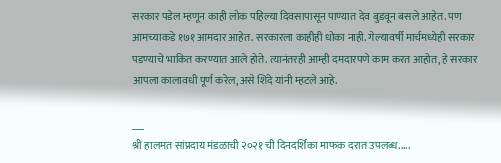सरकार पडेल म्हणून काही लोक पहिल्या दिवसापासून पाण्यात देव बुडवून बसले आहेत. पण आमच्याकडे १७१ आमदार आहेत. सरकारला काहीही धोका नाही. गेल्यावर्षी मार्चमध्येही सरकार पडण्याचे भाकित करण्यात आले होते. त्यानंतरही आम्ही दमदारपणे काम करत आहोत, हे सरकार आपला कालावधी पूर्ण करेल, असे शिंदे यांनी म्हटले आहे.

___
श्री हालमत सांप्रदाय मंडळाची २०२१ ची दिनदर्शिका माफक दरात उपलब्ध.....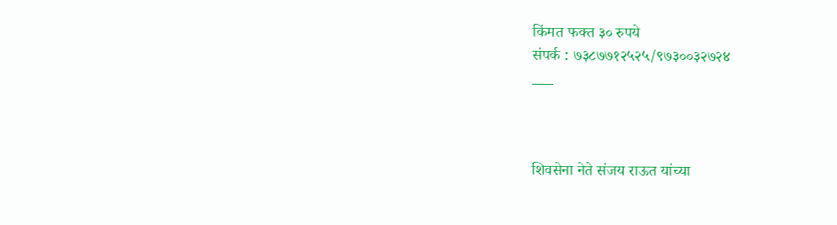किंमत फक्त ३० रुपये
संपर्क : ७३८७७१२५२५/९७३००३२७२४
___



शिवसेना नेते संजय राऊत यांच्या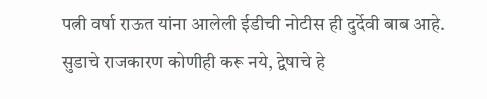पत्नी वर्षा राऊत यांना आलेली ईडीची नोटीस ही दुर्देवी बाब आहे. सुडाचे राजकारण कोणीही करू नये, द्वेषाचे हे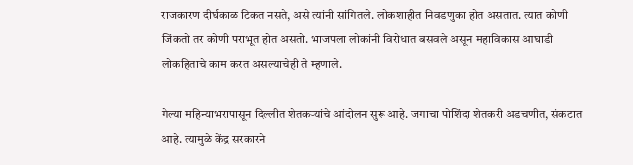राजकारण दीर्घकाळ टिकत नसते, असे त्यांनी सांगितले. लोकशाहीत निवडणुका होत असतात. त्यात कोणी जिंकतो तर कोणी पराभूत होत असतो. भाजपला लोकांनी विरोधात बसवले असून महाविकास आघाडी लोकहिताचे काम करत असल्याचेही ते म्हणाले.

गेल्या महिन्याभरापासून दिल्लीत शेतकऱ्यांचे आंदोलन सुरू आहे. जगाचा पोशिंदा शेतकरी अडचणीत, संकटात आहे. त्यामुळे केंद्र सरकारने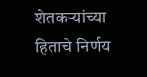शेतकऱ्यांच्या हिताचे निर्णय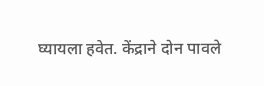घ्यायला हवेत. केंद्राने दोन पावले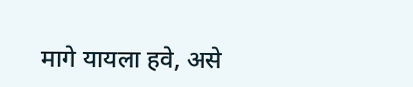मागे यायला हवे, असे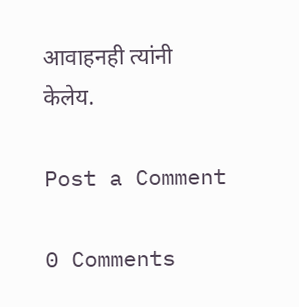आवाहनही त्यांनी केलेय.

Post a Comment

0 Comments